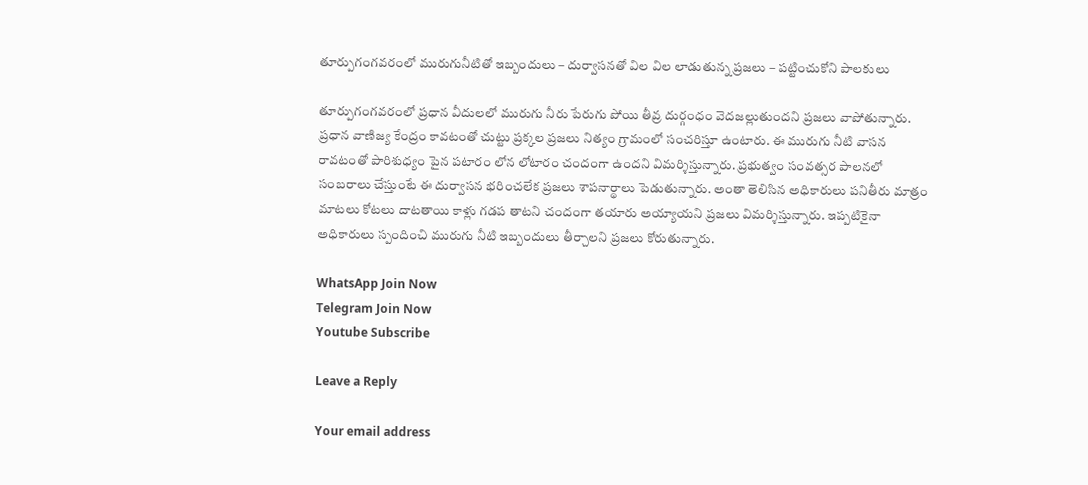తూర్పుగంగవరంలో మురుగునీటితో ఇబ్బందులు – దుర్వాసనతో విల విల లాడుతున్న ప్రజలు – పట్టించుకోని పాలకులు

తూర్పుగంగవరంలో ప్రధాన వీదులలో మురుగు నీరు పేరుగు పోయి తీవ్ర దుర్గంధం వెదజల్లుతుందని ప్రజలు వాపోతున్నారు. ప్రధాన వాణిజ్య కేంద్రం కావటంతో చుట్టు ప్రక్కల ప్రజలు నిత్యం గ్రామంలో సంచరిస్తూ ఉంటారు. ఈ మురుగు నీటి వాసన రావటంతో పారిశుధ్యం పైన పటారం లోన లోటారం చందంగా ఉందని విమర్శిస్తున్నారు. ప్రభుత్వం సంవత్సర పాలనలో సంబరాలు చేస్తుంటే ఈ దుర్వాసన భరించలేక ప్రజలు శాపనార్థాలు పెడుతున్నారు. అంతా తెలిసిన అధికారులు పనితీరు మాత్రం మాటలు కోటలు దాటతాయి కాళ్లు గడప తాటని చందంగా తయారు అయ్యాయని ప్రజలు విమర్శిస్తున్నారు. ఇప్పటికైనా అధికారులు స్పందించి మురుగు నీటి ఇబ్బందులు తీర్చాలని ప్రజలు కోరుతున్నారు.

WhatsApp Join Now
Telegram Join Now
Youtube Subscribe

Leave a Reply

Your email address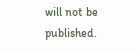will not be published.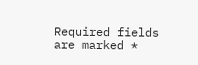Required fields are marked *